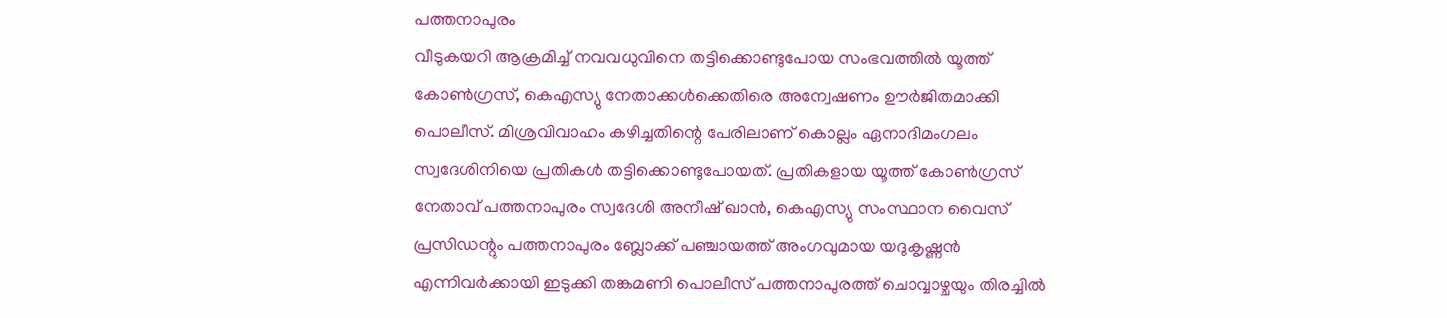പത്തനാപുരം
വീടുകയറി ആക്രമിച്ച് നവവധുവിനെ തട്ടിക്കൊണ്ടുപോയ സംഭവത്തിൽ യൂത്ത് കോൺഗ്രസ്, കെഎസ്യു നേതാക്കൾക്കെതിരെ അന്വേഷണം ഊർജിതമാക്കി പൊലീസ്. മിശ്രവിവാഹം കഴിച്ചതിന്റെ പേരിലാണ് കൊല്ലം ഏനാദിമംഗലം സ്വദേശിനിയെ പ്രതികൾ തട്ടിക്കൊണ്ടുപോയത്. പ്രതികളായ യൂത്ത് കോൺഗ്രസ് നേതാവ് പത്തനാപുരം സ്വദേശി അനീഷ് ഖാൻ, കെഎസ്യു സംസ്ഥാന വൈസ് പ്രസിഡന്റും പത്തനാപുരം ബ്ലോക്ക് പഞ്ചായത്ത് അംഗവുമായ യദുകൃഷ്ണൻ എന്നിവർക്കായി ഇടുക്കി തങ്കമണി പൊലീസ് പത്തനാപുരത്ത് ചൊവ്വാഴ്ചയും തിരച്ചിൽ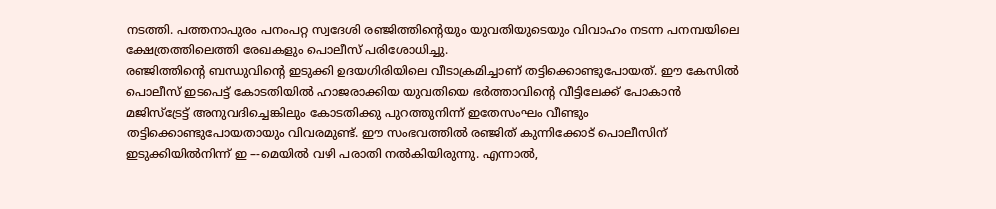നടത്തി. പത്തനാപുരം പനംപറ്റ സ്വദേശി രഞ്ജിത്തിന്റെയും യുവതിയുടെയും വിവാഹം നടന്ന പനമ്പയിലെ ക്ഷേത്രത്തിലെത്തി രേഖകളും പൊലീസ് പരിശോധിച്ചു.
രഞ്ജിത്തിന്റെ ബന്ധുവിന്റെ ഇടുക്കി ഉദയഗിരിയിലെ വീടാക്രമിച്ചാണ് തട്ടിക്കൊണ്ടുപോയത്. ഈ കേസിൽ പൊലീസ് ഇടപെട്ട് കോടതിയിൽ ഹാജരാക്കിയ യുവതിയെ ഭർത്താവിന്റെ വീട്ടിലേക്ക് പോകാൻ മജിസ്ട്രേട്ട് അനുവദിച്ചെങ്കിലും കോടതിക്കു പുറത്തുനിന്ന് ഇതേസംഘം വീണ്ടും തട്ടിക്കൊണ്ടുപോയതായും വിവരമുണ്ട്. ഈ സംഭവത്തിൽ രഞ്ജിത് കുന്നിക്കോട് പൊലീസിന് ഇടുക്കിയിൽനിന്ന് ഇ –-മെയിൽ വഴി പരാതി നൽകിയിരുന്നു. എന്നാൽ,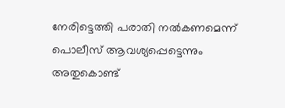നേരിട്ടെത്തി പരാതി നൽകണമെന്ന് പൊലീസ് ആവശ്യപ്പെട്ടെന്നും അതുകൊണ്ട്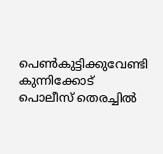പെൺകുട്ടിക്കുവേണ്ടി കുന്നിക്കോട് പൊലീസ് തെരച്ചിൽ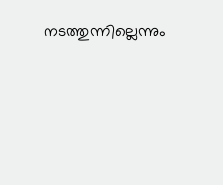നടത്തുന്നില്ലെന്നും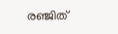രഞ്ജിത്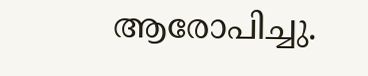ആരോപിച്ചു.